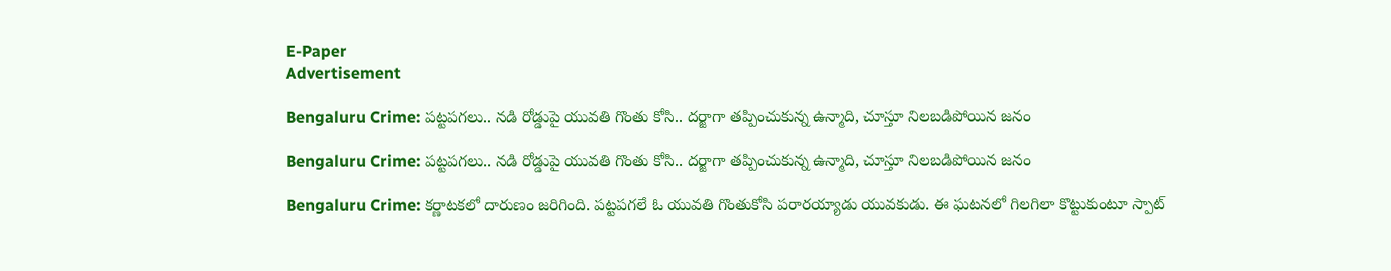E-Paper
Advertisement

Bengaluru Crime: పట్టపగలు.. నడి రోడ్డుపై యువతి గొంతు కోసి.. దర్జాగా తప్పించుకున్న ఉన్మాది, చూస్తూ నిలబడిపోయిన జనం

Bengaluru Crime: పట్టపగలు.. నడి రోడ్డుపై యువతి గొంతు కోసి.. దర్జాగా తప్పించుకున్న ఉన్మాది, చూస్తూ నిలబడిపోయిన జనం

Bengaluru Crime: కర్ణాటకలో దారుణం జరిగింది. పట్టపగలే ఓ యువతి గొంతుకోసి పరారయ్యాడు యువకుడు. ఈ ఘటనలో గిలగిలా కొట్టుకుంటూ స్పాట్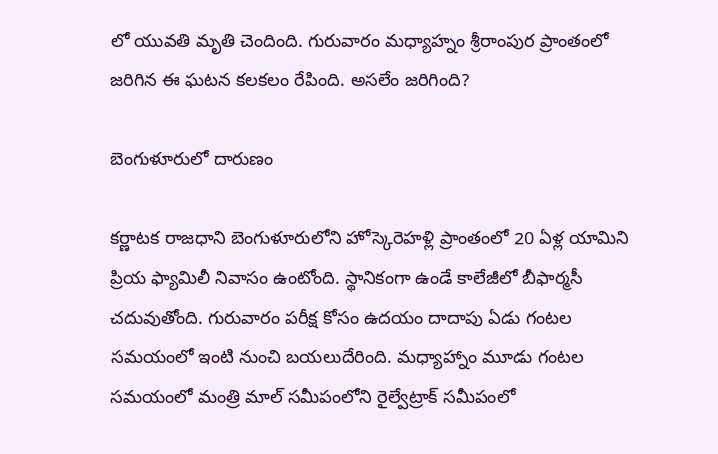లో యువతి మృతి చెందింది. గురువారం మధ్యాహ్నం శ్రీరాంపుర ప్రాంతంలో జరిగిన ఈ ఘటన కలకలం రేపింది. అసలేం జరిగింది?

బెంగుళూరులో దారుణం

కర్ణాటక రాజధాని బెంగుళూరులోని హోస్కెరెహళ్లి ప్రాంతంలో 20 ఏళ్ల యామిని ప్రియ ఫ్యామిలీ నివాసం ఉంటోంది. స్థానికంగా ఉండే కాలేజీలో బీఫార్మసీ చదువుతోంది. గురువారం పరీక్ష కోసం ఉదయం దాదాపు ఏడు గంటల సమయంలో ఇంటి నుంచి బయలుదేరింది. మధ్యాహ్నాం మూడు గంటల సమయంలో మంత్రి మాల్‌ సమీపంలోని రైల్వే‌ట్రాక్‌ సమీపంలో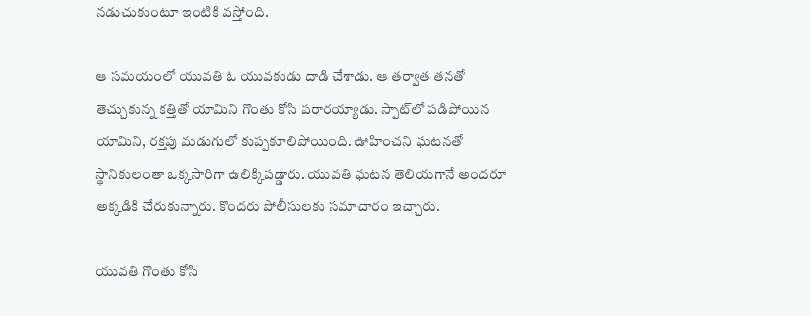నడుచుకుంటూ ఇంటికి వస్తోంది.

ఆ సమయంలో యువతి ఓ యువకుడు దాడి చేశాడు. ఆ తర్వాత తనతో తెచ్చుకున్న కత్తితో యామిని గొంతు కోసి పరారయ్యాడు. స్పాట్‌లో పడిపోయిన యామిని, రక్తపు మడుగులో కుప్పకూలిపోయింది. ఊహించని ఘటనతో స్థానికులంతా ఒక్కసారిగా ఉలిక్కిపడ్డారు. యువతి ఘటన తెలియగానే అందరూ అక్కడికి చేరుకున్నారు. కొందరు పోలీసులకు సమాచారం ఇచ్చారు.

యువతి గొంతు కోసి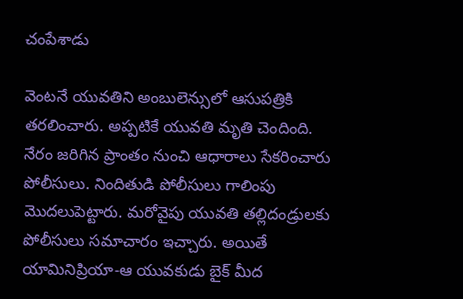చంపేశాడు

వెంటనే యువతిని అంబులెన్సులో ఆసుపత్రికి తరలించారు. అప్పటికే యువతి మృతి చెందింది. నేరం జరిగిన ప్రాంతం నుంచి ఆధారాలు సేకరించారు పోలీసులు. నిందితుడి పోలీసులు గాలింపు మొదలుపెట్టారు. మరోవైపు యువతి తల్లిదండ్రులకు పోలీసులు సమాచారం ఇచ్చారు. అయితే యామినిప్రియా-ఆ యువకుడు బైక్‌ మీద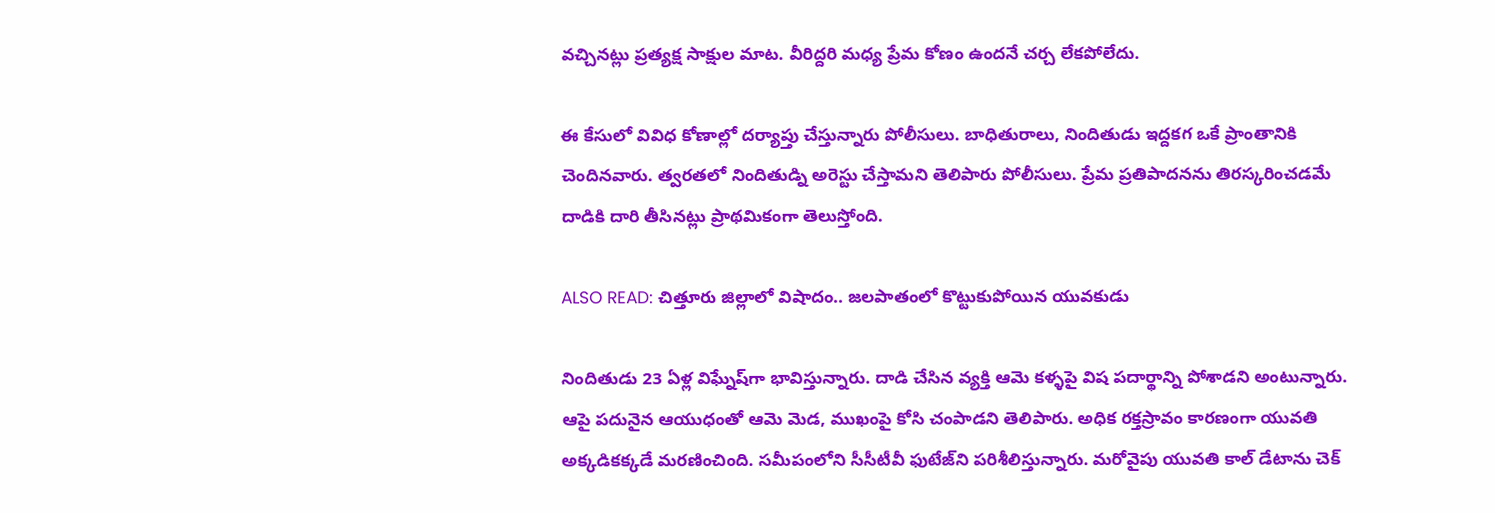వచ్చినట్లు ప్రత్యక్ష సాక్షుల మాట. వీరిద్దరి మధ్య ప్రేమ కోణం ఉందనే చర్చ లేకపోలేదు.

ఈ కేసులో వివిధ కోణాల్లో దర్యాప్తు చేస్తున్నారు పోలీసులు. బాధితురాలు, నిందితుడు ఇద్దకగ ఒకే ప్రాంతానికి చెందినవారు. త్వరతలో నిందితుడ్ని అరెస్టు చేస్తామని తెలిపారు పోలీసులు. ప్రేమ ప్రతిపాదనను తిరస్కరించడమే దాడికి దారి తీసినట్లు ప్రాథమికంగా తెలుస్తోంది.

ALSO READ: చిత్తూరు జిల్లాలో విషాదం.. జలపాతంలో కొట్టుకుపోయిన యువకుడు

నిందితుడు 23 ఏళ్ల విఘ్నేష్‌గా భావిస్తున్నారు. దాడి చేసిన వ్యక్తి ఆమె కళ్ళపై విష పదార్థాన్ని పోశాడని అంటున్నారు. ఆపై పదునైన ఆయుధంతో ఆమె మెడ, ముఖంపై కోసి చంపాడని తెలిపారు. అధిక రక్తస్రావం కారణంగా యువతి అక్కడికక్కడే మరణించింది. సమీపంలోని సీసీటీవీ ఫుటేజ్‌ని పరిశీలిస్తున్నారు. మరోవైపు యువతి కాల్ డేటాను చెక్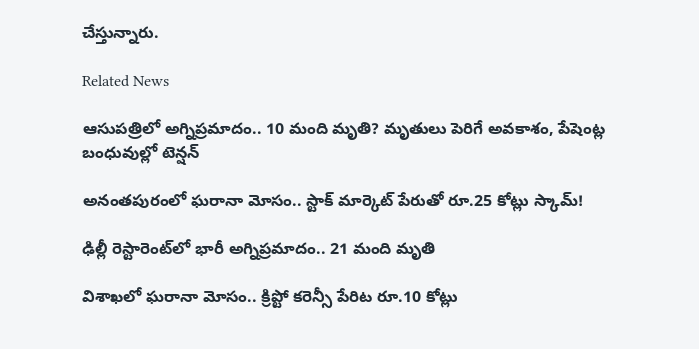చేస్తున్నారు.

Related News

ఆసుపత్రిలో అగ్నిప్రమాదం.. 10 మంది మృతి? మృతులు పెరిగే అవకాశం, పేషెంట్ల బంధువుల్లో టెన్షన్

అనంతపురంలో ఘరానా మోసం.. స్టాక్ మార్కెట్ పేరుతో రూ.25 కోట్లు స్కామ్!

ఢిల్లీ రెస్టారెంట్‌లో భారీ అగ్నిప్రమాదం.. 21 మంది మృతి

విశాఖలో ఘరానా మోసం.. క్రిప్టో కరెన్సీ పేరిట రూ.10 కోట్లు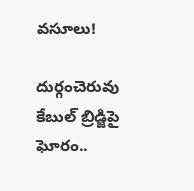వసూలు!

దుర్గంచెరువు కేబుల్ బ్రిడ్జిపై ఘోరం..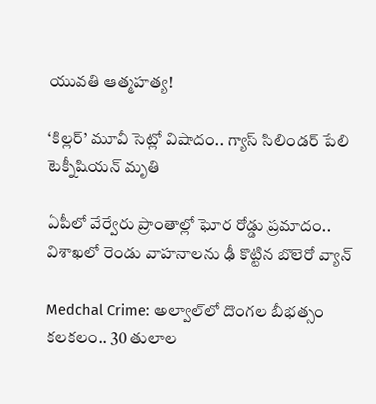యువతి ఆత్మహత్య!

‘కిల్లర్’ మూవీ సెట్లో విషాదం.. గ్యాస్ సిలిండర్ పేలి టెక్నీషియన్ మృతి

ఏపీలో వేర్వేరు ప్రాంతాల్లో ఘోర రోడ్డు ప్రమాదం.. విశాఖలో రెండు వాహనాలను ఢీ కొట్టిన బొలెరో వ్యాన్

Medchal Crime: అల్వాల్‌లో దొంగల బీభత్సం కలకలం.. 30 తులాల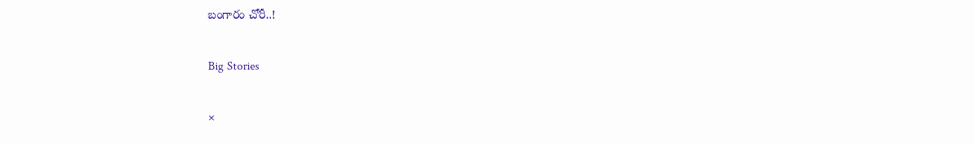బంగారం చోరీ..!

Big Stories

×